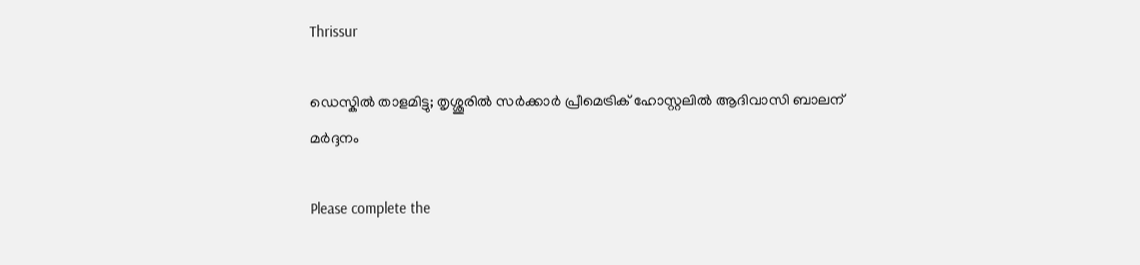Thrissur

ഡെസ്കില്‍ താളമിട്ടു; തൃശ്ശൂരില്‍ സർക്കാർ പ്രീമെട്രിക് ഹോസ്റ്റലിൽ ആദിവാസി ബാലന് മർദ്ദനം

Please complete the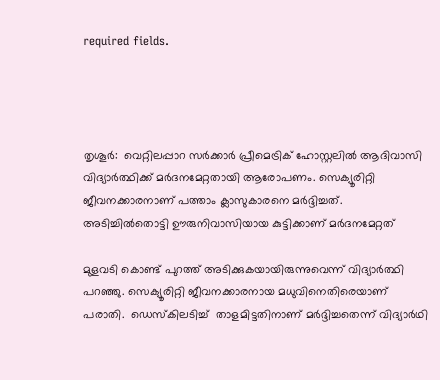required fields.




തൃശൂർ:  വെറ്റിലപ്പാറ സർക്കാർ പ്രീമെട്രിക് ഹോസ്റ്റലിൽ ആദിവാസി വിദ്യാർത്ഥിക്ക് മർദനമേറ്റതായി ആരോപണം. സെക്യൂരിറ്റി ജീവനക്കാരനാണ് പത്താം ക്ലാസുകാരനെ മർദ്ദിച്ചത്. അടിച്ചിൽതൊട്ടി ഊരുനിവാസിയായ കുട്ടിക്കാണ് മർദനമേറ്റത്

മുളവടി കൊണ്ട് പുറത്ത് അടിക്കുകയായിരുന്നുവെന്ന് വിദ്യാർത്ഥി പറഞ്ഞു. സെക്യൂരിറ്റി ജീവനക്കാരനായ മധുവിനെതിരെയാണ് പരാതി.  ഡെസ്കിലടിച്ച്  താളമിട്ടതിനാണ് മർദ്ദിച്ചതെന്ന് വിദ്യാർഥി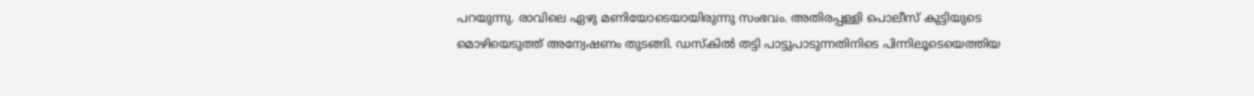പറയുന്നു. രാവിലെ ഏഴു മണിയോടെയായിരുന്നു സംഭവം. അതിരപ്പള്ളി പൊലീസ് കുട്ടിയുടെ മൊഴിയെടുത്ത് അന്വേഷണം തുടങ്ങി. ഡസ്കില്‍ തട്ടി പാട്ടുപാടുന്നതിനിടെ പിന്നിലൂടെയെത്തിയ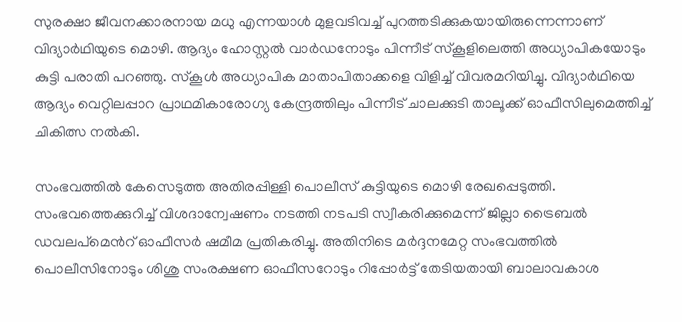സുരക്ഷാ ജീവനക്കാരനായ മധു എന്നയാള്‍ മുളവടിവച്ച് പുറത്തടിക്കുകയായിരുന്നെന്നാണ് വിദ്യാര്‍ഥിയുടെ മൊഴി. ആദ്യം ഹോസ്റ്റല്‍ വാര്‍ഡനോടും പിന്നീട് സ്കൂളിലെത്തി അധ്യാപികയോടും കുട്ടി പരാതി പറഞ്ഞു. സ്കൂള്‍ അധ്യാപിക മാതാപിതാക്കളെ വിളിച്ച് വിവരമറിയിച്ചു. വിദ്യാര്‍ഥിയെ ആദ്യം വെറ്റിലപ്പാറ പ്രാഥമികാരോഗ്യ കേന്ദ്രത്തിലും പിന്നീട് ചാലക്കുടി താലൂക്ക് ഓഫീസിലുമെത്തിച്ച് ചികിത്സ നല്‍കി.

സംഭവത്തില്‍ കേസെടുത്ത അതിരപ്പിള്ളി പൊലീസ് കുട്ടിയുടെ മൊഴി രേഖപ്പെടുത്തി. സംഭവത്തെക്കുറിച്ച് വിശദാന്വേഷണം നടത്തി നടപടി സ്വീകരിക്കുമെന്ന് ജില്ലാ ട്രൈബല്‍ ഡവലപ്മെന്‍റ് ഓഫീസര്‍ ഷമീമ പ്രതികരിച്ചു. അതിനിടെ മര്‍ദ്ദനമേറ്റ സംഭവത്തില്‍ പൊലീസിനോടും ശിശു സംരക്ഷണ ഓഫീസറോടും റിപ്പോര്‍ട്ട് തേടിയതായി ബാലാവകാശ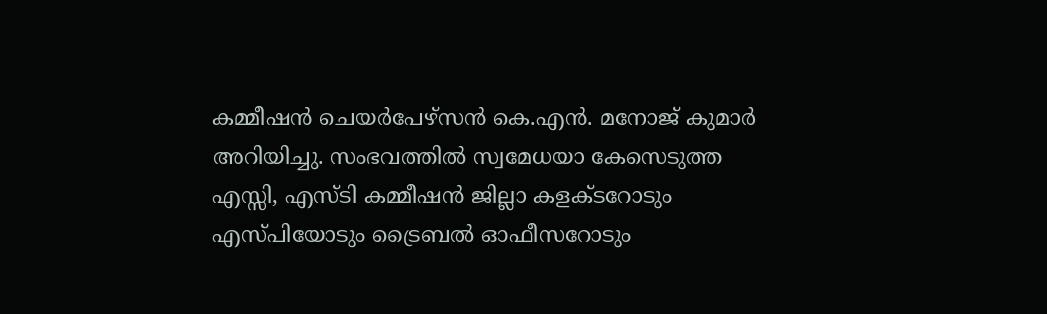കമ്മീഷന്‍ ചെയര്‍പേഴ്സന്‍ കെ.എന്‍. മനോജ് കുമാര്‍ അറിയിച്ചു. സംഭവത്തില്‍ സ്വമേധയാ കേസെടുത്ത എസ്സി, എസ്ടി കമ്മീഷന്‍ ജില്ലാ കളക്ടറോടും എസ്പിയോടും ട്രൈബല്‍ ഓഫീസറോടും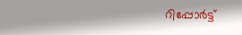റിപ്പോര്‍ട്ട്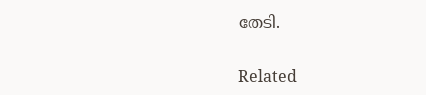തേടി.

Related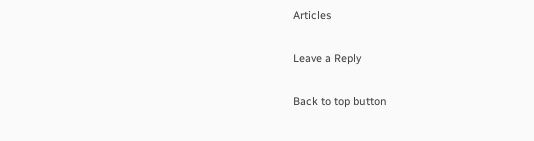Articles

Leave a Reply

Back to top button